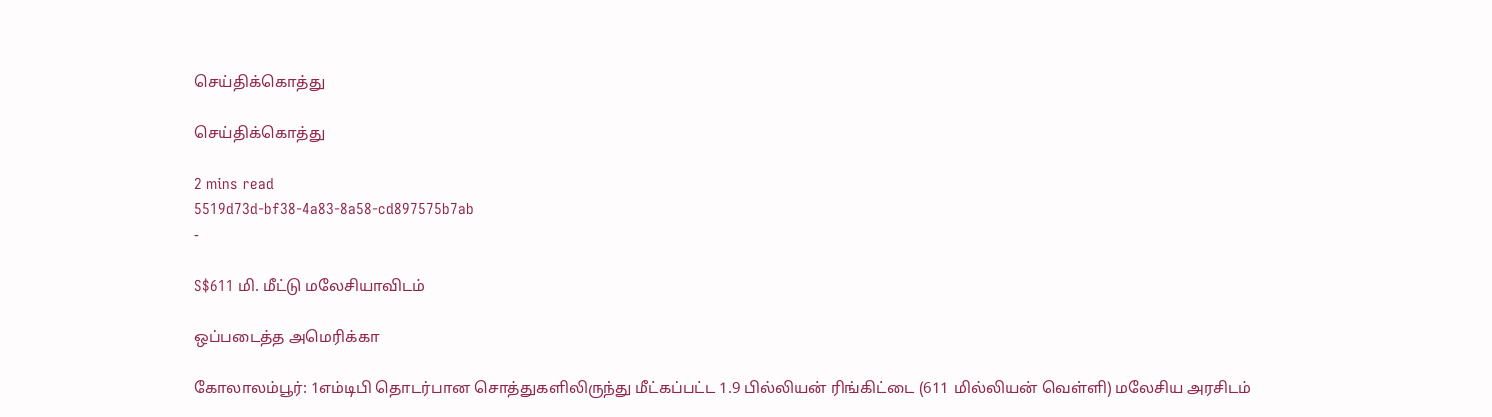செய்திக்கொத்து

செய்திக்கொத்து

2 mins read
5519d73d-bf38-4a83-8a58-cd897575b7ab
-

S$611 மி. மீட்டு மலேசியாவிடம்

ஒப்படைத்த அமெரிக்கா

கோலாலம்பூர்: 1எம்டிபி தொடர்பான சொத்துகளிலிருந்து மீட்கப்பட்ட 1.9 பில்லியன் ரிங்கிட்டை (611 மில்லியன் வெள்ளி) மலேசிய அரசிடம்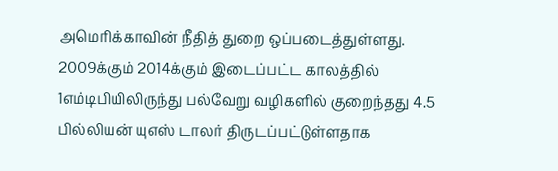அமெரிக்காவின் நீதித் துறை ஒப்படைத்துள்ளது. 2009க்கும் 2014க்கும் இடைப்பட்ட காலத்தில் 1எம்டிபியிலிருந்து பல்வேறு வழிகளில் குறைந்தது 4.5 பில்லியன் யுஎஸ் டாலர் திருடப்பட்டுள்ளதாக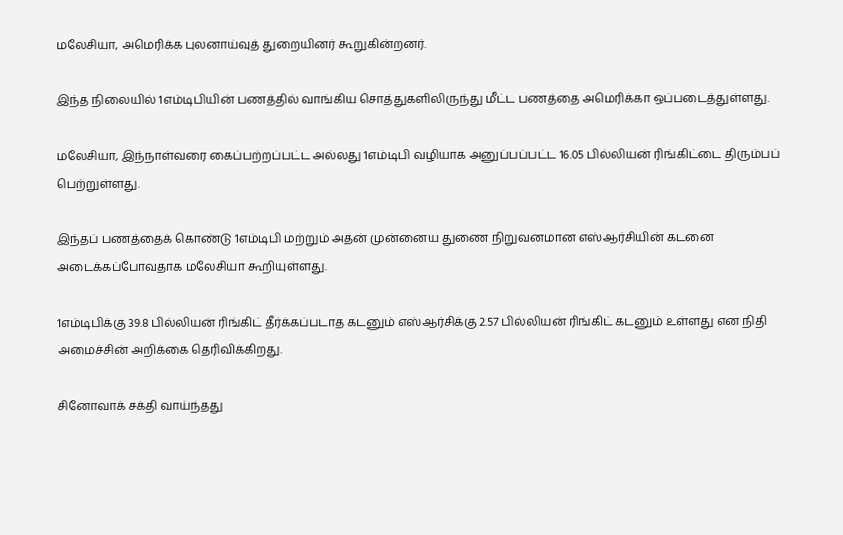மலேசியா, அமெரிக்க புலனாய்வுத் துறையினர் கூறுகின்றனர்.

இந்த நிலையில் 1எம்டிபியின் பணத்தில் வாங்கிய சொத்துகளிலிருந்து மீட்ட பணத்தை அமெரிக்கா ஒப்படைத்துள்ளது.

மலேசியா, இந்நாள்வரை கைப்பற்றப்பட்ட அல்லது 1எம்டிபி வழியாக அனுப்பப்பட்ட 16.05 பில்லியன் ரிங்கிட்டை திரும்பப் பெற்றுள்ளது.

இந்தப் பணத்தைக் கொண்டு 1எம்டிபி மற்றும் அதன் முன்னைய துணை நிறுவனமான எஸ்ஆர்சியின் கடனை அடைக்கப்போவதாக மலேசியா கூறியுள்ளது.

1எம்டிபிக்கு 39.8 பில்லியன் ரிங்கிட் தீர்க்கப்படாத கடனும் எஸ்ஆர்சிக்கு 2.57 பில்லியன் ரிங்கிட் கடனும் உள்ளது என நிதி அமைச்சின் அறிக்கை தெரிவிக்கிறது.

சினோவாக் சக்தி வாய்ந்தது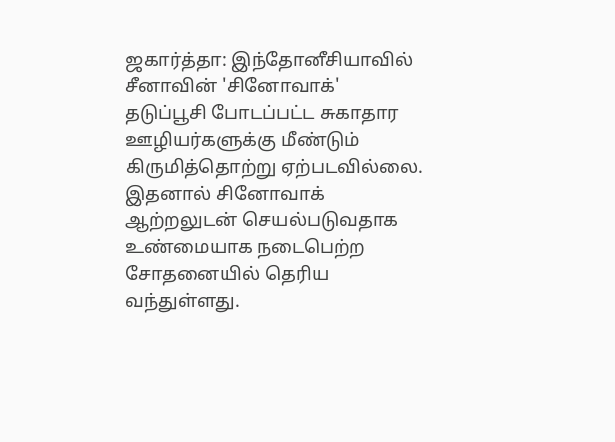ஜகார்த்தா: இந்தோனீசியாவில் சீனாவின் 'சினோவாக்' தடுப்பூசி போடப்பட்ட சுகாதார ஊழியர்களுக்கு மீண்டும் கிருமித்தொற்று ஏற்படவில்லை. இதனால் சினோவாக் ஆற்றலுடன் செயல்படுவதாக உண்மையாக நடைபெற்ற சோதனையில் தெரிய வந்துள்ளது.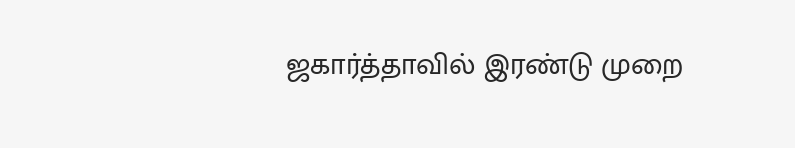ஜகார்த்தாவில் இரண்டு முறை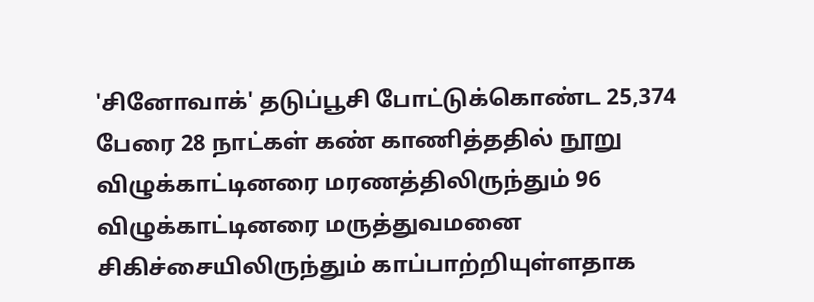'சினோவாக்' தடுப்பூசி போட்டுக்கொண்ட 25,374 பேரை 28 நாட்கள் கண் காணித்ததில் நூறு விழுக்காட்டினரை மரணத்திலிருந்தும் 96 விழுக்காட்டினரை மருத்துவமனை சிகிச்சையிலிருந்தும் காப்பாற்றியுள்ளதாக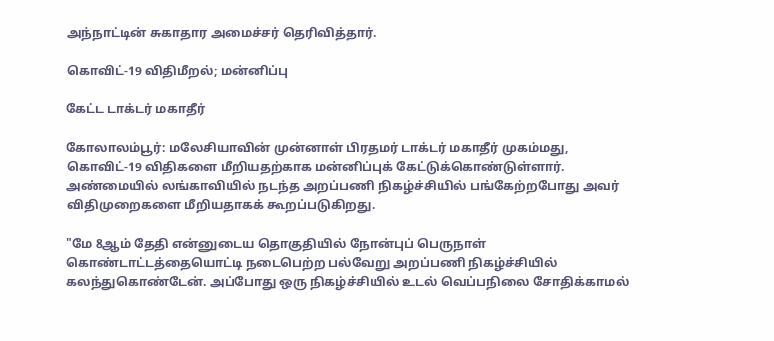அந்நாட்டின் சுகாதார அமைச்சர் தெரிவித்தார்.

கொவிட்-19 விதிமீறல்; மன்னிப்பு

கேட்ட டாக்டர் மகாதீர்

கோலாலம்பூர்: மலேசியாவின் முன்னாள் பிரதமர் டாக்டர் மகாதீர் முகம்மது, கொவிட்-19 விதிகளை மீறியதற்காக மன்னிப்புக் கேட்டுக்கொண்டுள்ளார். அண்மையில் லங்காவியில் நடந்த அறப்பணி நிகழ்ச்சியில் பங்கேற்றபோது அவர் விதிமுறைகளை மீறியதாகக் கூறப்படுகிறது.

"மே 8ஆம் தேதி என்னுடைய தொகுதியில் நோன்புப் பெருநாள் கொண்டாட்டத்தையொட்டி நடைபெற்ற பல்வேறு அறப்பணி நிகழ்ச்சியில் கலந்துகொண்டேன். அப்போது ஒரு நிகழ்ச்சியில் உடல் வெப்பநிலை சோதிக்காமல்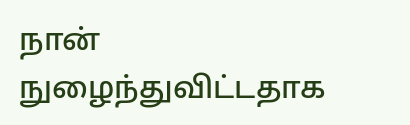நான் நுழைந்துவிட்டதாக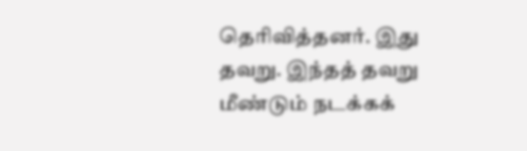தெரிவித்தனர். இது தவறு. இந்தத் தவறு மீண்டும் நடக்கக்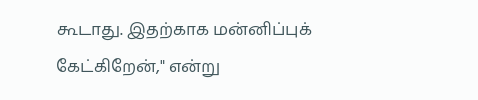கூடாது. இதற்காக மன்னிப்புக் கேட்கிறேன்," என்று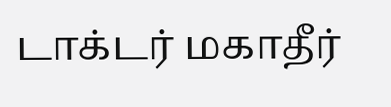டாக்டர் மகாதீர்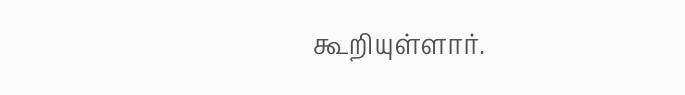கூறியுள்ளார்.